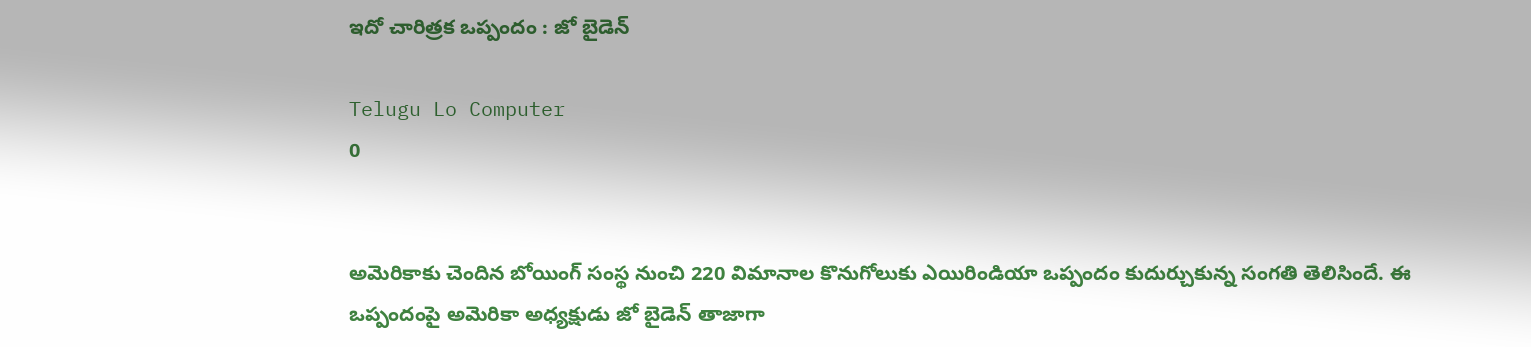ఇదో చారిత్రక ఒప్పందం : జో బైడెన్

Telugu Lo Computer
0


అమెరికాకు చెందిన బోయింగ్ సంస్థ నుంచి 220 విమానాల కొనుగోలుకు ఎయిరిండియా ఒప్పందం కుదుర్చుకున్న సంగతి తెలిసిందే. ఈ ఒప్పందంపై అమెరికా అధ్యక్షుడు జో బైడెన్ తాజాగా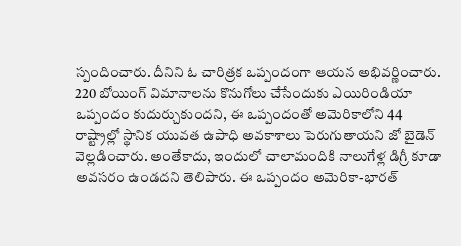స్పందించారు. దీనిని ఓ చారిత్రక ఒప్పందంగా ఆయన అభివర్ణించారు. 220 బోయింగ్ విమానాలను కొనుగోలు చేసేందుకు ఎయిరిండియా ఒప్పందం కుదుర్చుకుందని, ఈ ఒప్పందంతో అమెరికాలోని 44 రాష్ట్రాల్లో స్థానిక యువత ఉపాధి అవకాశాలు పెరుగుతాయని జో బైడెన్ వెల్లడించారు. అంతేకాదు, ఇందులో చాలామందికి నాలుగేళ్ల డిగ్రీ కూడా అవసరం ఉండదని తెలిపారు. ఈ ఒప్పందం అమెరికా-భారత్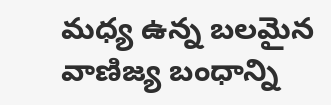మధ్య ఉన్న బలమైన వాణిజ్య బంధాన్ని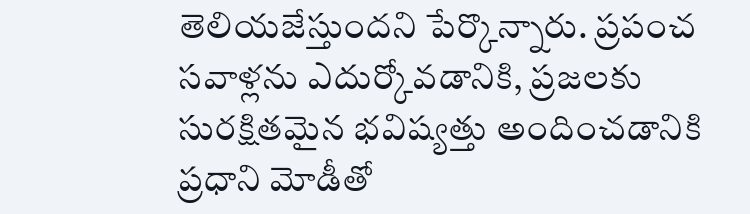తెలియజేస్తుందని పేర్కొన్నారు. ప్రపంచ సవాళ్లను ఎదుర్కోవడానికి, ప్రజలకు సురక్షితమైన భవిష్యత్తు అందించడానికి ప్రధాని మోడీతో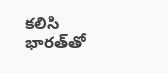కలిసి భారత్‌తో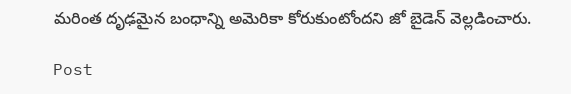మరింత దృఢమైన బంధాన్ని అమెరికా కోరుకుంటోందని జో బైడెన్ వెల్లడించారు.

Post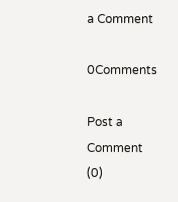a Comment

0Comments

Post a Comment (0)